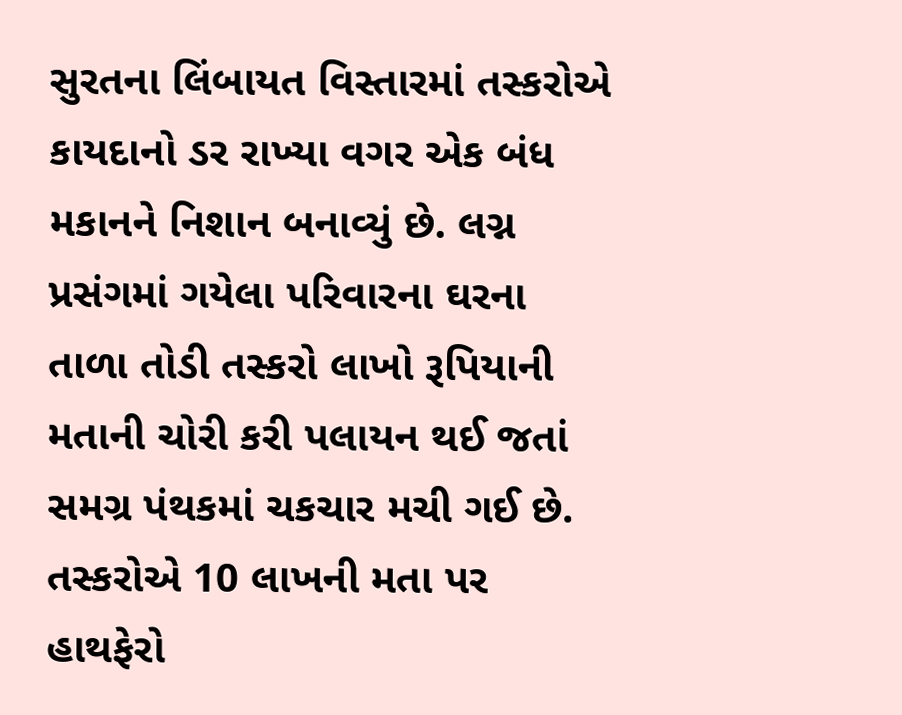સુરતના લિંબાયત વિસ્તારમાં તસ્કરોએ કાયદાનો ડર રાખ્યા વગર એક બંધ મકાનને નિશાન બનાવ્યું છે. લગ્ન પ્રસંગમાં ગયેલા પરિવારના ઘરના તાળા તોડી તસ્કરો લાખો રૂપિયાની મતાની ચોરી કરી પલાયન થઈ જતાં સમગ્ર પંથકમાં ચકચાર મચી ગઈ છે.
તસ્કરોએ 10 લાખની મતા પર હાથફેરો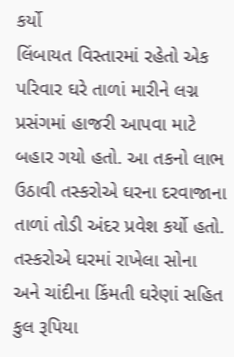કર્યો
લિંબાયત વિસ્તારમાં રહેતો એક પરિવાર ઘરે તાળાં મારીને લગ્ન પ્રસંગમાં હાજરી આપવા માટે બહાર ગયો હતો. આ તકનો લાભ ઉઠાવી તસ્કરોએ ઘરના દરવાજાના તાળાં તોડી અંદર પ્રવેશ કર્યો હતો. તસ્કરોએ ઘરમાં રાખેલા સોના અને ચાંદીના કિંમતી ઘરેણાં સહિત કુલ રૂપિયા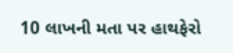10 લાખની મતા પર હાથફેરો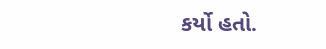કર્યો હતો.